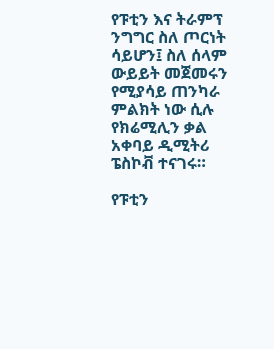የፑቲን እና ትራምፕ ንግግር ስለ ጦርነት ሳይሆን፤ ስለ ሰላም ውይይት መጀመሩን የሚያሳይ ጠንካራ ምልክት ነው ሲሉ የክሬሚሊን ቃል አቀባይ ዲሚትሪ ፔስኮቭ ተናገሩ።

የፑቲን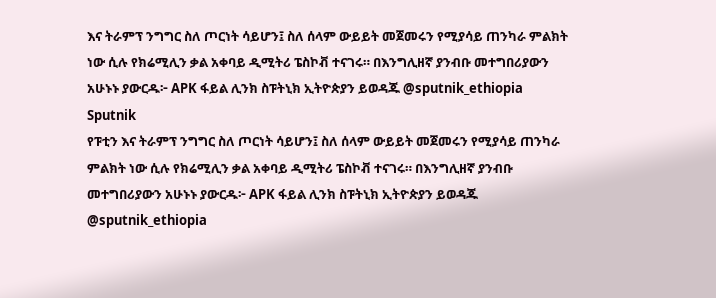እና ትራምፕ ንግግር ስለ ጦርነት ሳይሆን፤ ስለ ሰላም ውይይት መጀመሩን የሚያሳይ ጠንካራ ምልክት ነው ሲሉ የክሬሚሊን ቃል አቀባይ ዲሚትሪ ፔስኮቭ ተናገሩ። በእንግሊዘኛ ያንብቡ መተግበሪያውን አሁኑኑ ያውርዱ፦ APK ፋይል ሊንክ ስፑትኒክ ኢትዮጵያን ይወዳጁ @sputnik_ethiopia
Sputnik
የፑቲን እና ትራምፕ ንግግር ስለ ጦርነት ሳይሆን፤ ስለ ሰላም ውይይት መጀመሩን የሚያሳይ ጠንካራ ምልክት ነው ሲሉ የክሬሚሊን ቃል አቀባይ ዲሚትሪ ፔስኮቭ ተናገሩ። በእንግሊዘኛ ያንብቡ መተግበሪያውን አሁኑኑ ያውርዱ፦ APK ፋይል ሊንክ ስፑትኒክ ኢትዮጵያን ይወዳጁ @sputnik_ethiopia